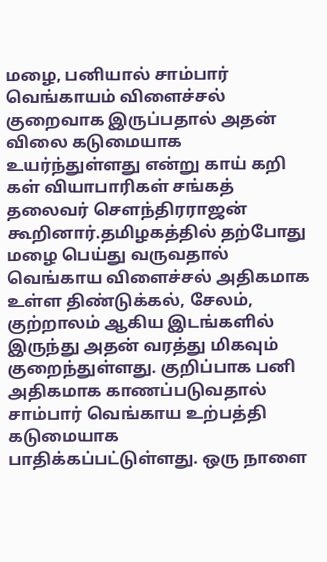மழை, பனியால் சாம்பார் வெங்காயம் விளைச்சல் குறைவாக இருப்பதால் அதன் விலை கடுமையாக உயர்ந்துள்ளது என்று காய் கறி கள் வியாபாரிகள் சங்கத் தலைவர் செளந்திரராஜன் கூறினார்.தமிழகத்தில் தற்போது மழை பெய்து வருவதால் வெங்காய விளைச்சல் அதிகமாக உள்ள திண்டுக்கல், சேலம், குற்றாலம் ஆகிய இடங்களில் இருந்து அதன் வரத்து மிகவும் குறைந்துள்ளது. குறிப்பாக பனி அதிகமாக காணப்படுவதால் சாம்பார் வெங்காய உற்பத்தி கடுமையாக பாதிக்கப்பட்டுள்ளது. ஒரு நாளை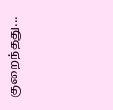குறைந்தது...